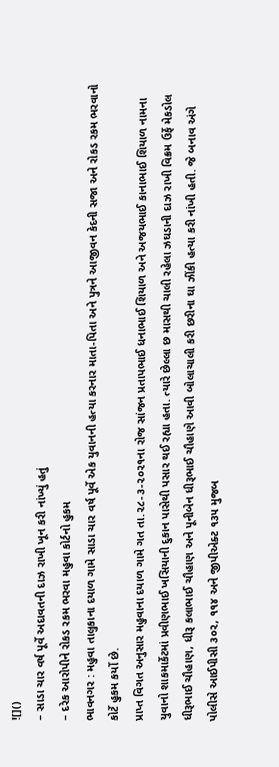![]()
– સાડા ચાર વર્ષ પૂર્વે અદાવતની દાઝ રાખી ખૂન કરી નાંખ્યું હતું
– દરેક આરોપીને રોકડ રકમ ભરવા મહુવા કોર્ટનો હુકમ
ભાવનગર : મહુવા તાલુકાના દયાળ ગામે સાડા ચાર વર્ષ પૂર્વે એક યુવાનની હત્યા કરનાર માતા-પિતા અને પુત્રને આજીવન કેદની સજા અને રોકડ રકમ ભરવાનો કોર્ટે હુકમ કર્યો છે.
પ્રાપ્ત વિગત અનુસાર મહુવાના દયાળ ગામે ગત તા.૨૮-૩-૨૦૨૧ના રોજ સાંજન પ્રતાપભાઈ ધનાભાઈ શિયાળ અને અજયભાઈ કાનાભાઈ શિયાળ નામના યુવાનો શાકમાર્કેટમાં પ્રવીણભાઈ ખસિયાની દુકાન પાસેથી પસાર થઈ રહ્યા હતા. ત્યારે છેલ્લા છ માસથી ચાલી રહેલા ઝઘડાની દાઝ રાખી વિક્રમ ઉર્ફે મેકડોલ ધીરૂભાઈ ચૌહાણ, ધીરૂ કલાભાઈ ચૌહાણ અને પૂનીબેન ધીરૂભાઈ ચૌહાણે આવી બોલાચાલી કરી છરીના ઘા ઝીંકી હત્યા કરી નાંખી હતી. જે બનાવ અંગે પોલીસે આઈપીસી ૩૦૨, ૧૧૪ અને જીપીએક્ટ ૧૩૫ મુજબ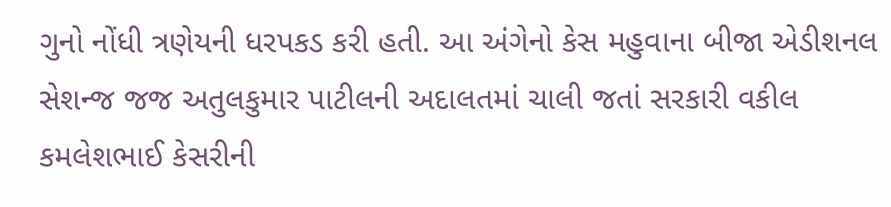ગુનો નોંધી ત્રણેયની ધરપકડ કરી હતી. આ અંગેનો કેસ મહુવાના બીજા એડીશનલ સેશન્જ જજ અતુલકુમાર પાટીલની અદાલતમાં ચાલી જતાં સરકારી વકીલ કમલેશભાઈ કેસરીની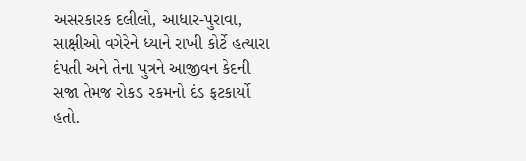અસરકારક દલીલો, આધાર-પુરાવા, સાક્ષીઓ વગેરેને ધ્યાને રાખી કોર્ટે હત્યારા દંપતી અને તેના પુત્રને આજીવન કેદની સજા તેમજ રોકડ રકમનો દંડ ફટકાર્યો હતો.